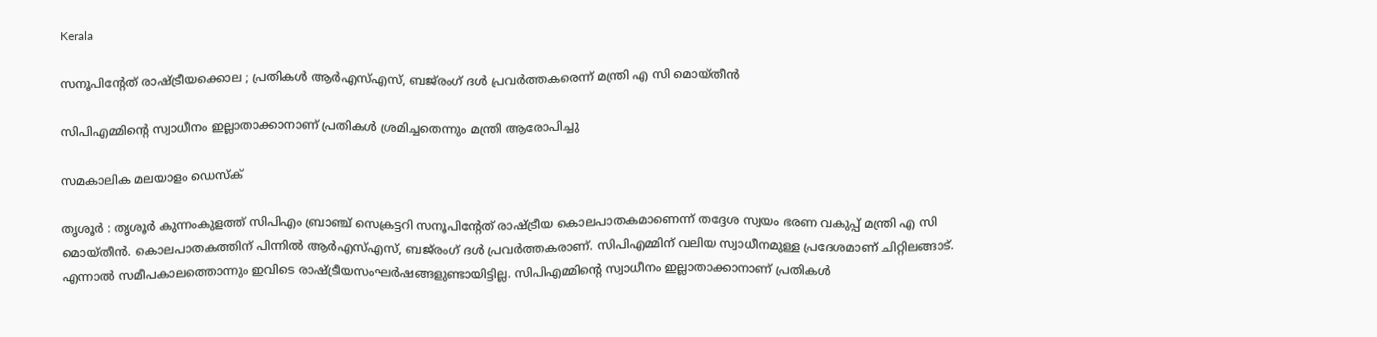Kerala

സനൂപിന്റേത് രാഷ്ട്രീയക്കൊല ; പ്രതികള്‍ ആര്‍എസ്എസ്, ബജ്‌രംഗ് ദള്‍ പ്രവര്‍ത്തകരെന്ന് മന്ത്രി എ സി മൊയ്തീന്‍

സിപിഎമ്മിന്റെ സ്വാധീനം ഇല്ലാതാക്കാനാണ് പ്രതികള്‍ ശ്രമിച്ചതെന്നും മന്ത്രി ആരോപിച്ചു

സമകാലിക മലയാളം ഡെസ്ക്

തൃശൂര്‍ : തൃശൂര്‍ കുന്നംകുളത്ത് സിപിഎം ബ്രാഞ്ച് സെക്രട്ടറി സനൂപിന്റേത് രാഷ്ട്രീയ കൊലപാതകമാണെന്ന് തദ്ദേശ സ്വയം ഭരണ വകുപ്പ് മന്ത്രി എ സി മൊയ്തീന്‍. കൊലപാതകത്തിന് പിന്നില്‍ ആര്‍എസ്എസ്, ബജ്‌രംഗ് ദള്‍ പ്രവര്‍ത്തകരാണ്. സിപിഎമ്മിന് വലിയ സ്വാധീനമുള്ള പ്രദേശമാണ് ചിറ്റിലങ്ങാട്. എന്നാല്‍ സമീപകാലത്തൊന്നും ഇവിടെ രാഷ്ട്രീയസംഘര്‍ഷങ്ങളുണ്ടായിട്ടില്ല. സിപിഎമ്മിന്റെ സ്വാധീനം ഇല്ലാതാക്കാനാണ് പ്രതികള്‍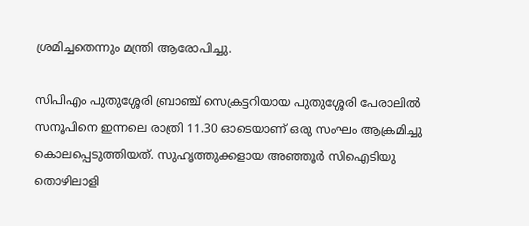ശ്രമിച്ചതെന്നും മന്ത്രി ആരോപിച്ചു.

സിപിഎം പുതുശ്ശേരി ബ്രാഞ്ച് സെക്രട്ടറിയായ പുതുശ്ശേരി പേരാലില്‍ സനൂപിനെ ഇന്നലെ രാത്രി 11.30 ഓടെയാണ് ഒരു സംഘം ആക്രമിച്ചു കൊലപ്പെടുത്തിയത്. സുഹൃത്തുക്കളായ അഞ്ഞൂര്‍ സിഐടിയു തൊഴിലാളി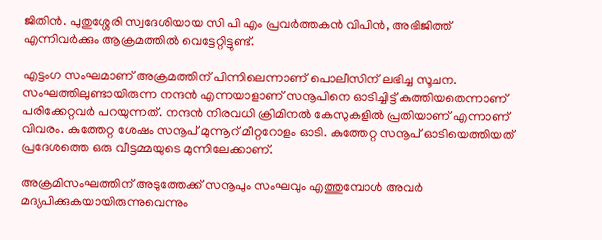ജിതിന്‍. പുതുശ്ശേരി സ്വദേശിയായ സി പി എം പ്രവര്‍ത്തകന്‍ വിപിന്‍, അഭിജിത്ത് എന്നിവര്‍ക്കും ആക്രമത്തില്‍ വെട്ടേറ്റിട്ടുണ്ട്.

എട്ടംഗ സംഘമാണ് അക്രമത്തിന് പിന്നിലെന്നാണ് പൊലീസിന് ലഭിച്ച സൂചന. സംഘത്തിലുണ്ടായിരുന്ന നന്ദന്‍ എന്നയാളാണ് സനൂപിനെ ഓടിച്ചിട്ട് കുത്തിയതെന്നാണ് പരിക്കേറ്റവര്‍ പറയുന്നത്. നന്ദന്‍ നിരവധി ക്രിമിനല്‍ കേസുകളില്‍ പ്രതിയാണ് എന്നാണ് വിവരം. കുത്തേറ്റ ശേഷം സനൂപ് മുന്നൂറ് മീറ്ററോളം ഓടി. കുത്തേറ്റ സനൂപ് ഓടിയെത്തിയത് പ്രദേശത്തെ ഒരു വീട്ടമ്മയുടെ മുന്നിലേക്കാണ്.

അക്രമിസംഘത്തിന് അടുത്തേക്ക് സനൂപും സംഘവും എത്തുമ്പോള്‍ അവര്‍ മദ്യപിക്കുകയായിരുന്നുവെന്നും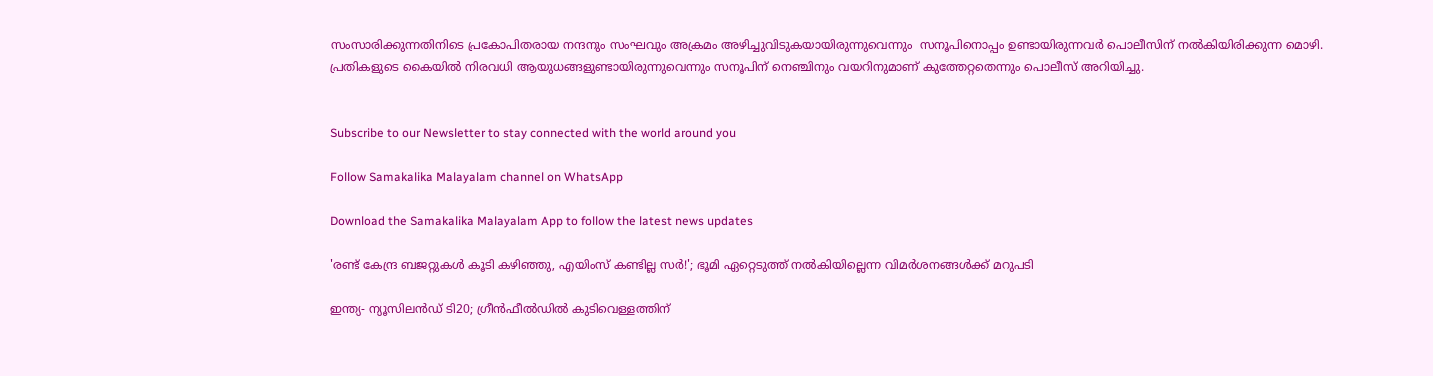സംസാരിക്കുന്നതിനിടെ പ്രകോപിതരായ നന്ദനും സംഘവും അക്രമം അഴിച്ചുവിടുകയായിരുന്നുവെന്നും  സനൂപിനൊപ്പം ഉണ്ടായിരുന്നവര്‍ പൊലീസിന് നല്‍കിയിരിക്കുന്ന മൊഴി. പ്രതികളുടെ കൈയില്‍ നിരവധി ആയുധങ്ങളുണ്ടായിരുന്നുവെന്നും സനൂപിന് നെഞ്ചിനും വയറിനുമാണ് കുത്തേറ്റതെന്നും പൊലീസ് അറിയിച്ചു.


Subscribe to our Newsletter to stay connected with the world around you

Follow Samakalika Malayalam channel on WhatsApp

Download the Samakalika Malayalam App to follow the latest news updates

'രണ്ട് കേന്ദ്ര ബജറ്റുകള്‍ കൂടി കഴിഞ്ഞു, എയിംസ് കണ്ടില്ല സര്‍!'; ഭൂമി ഏറ്റെടുത്ത് നല്‍കിയില്ലെന്ന വിമര്‍ശനങ്ങള്‍ക്ക് മറുപടി

ഇന്ത്യ- ന്യൂസിലൻഡ‍് ടി20; ഗ്രീൻഫീൽഡിൽ കുടിവെള്ളത്തിന്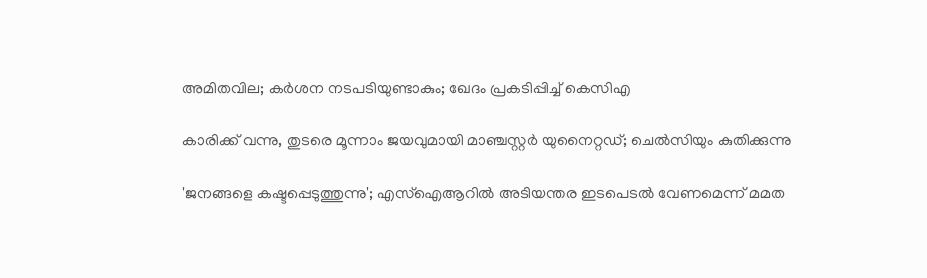അമിതവില; കർശന നടപടിയുണ്ടാകും; ഖേദം പ്രകടിപ്പിച്ച് കെസിഎ

കാരിക്ക് വന്നു, തുടരെ മൂന്നാം ജയവുമായി മാഞ്ചസ്റ്റര്‍ യുനൈറ്റഡ്; ചെല്‍സിയും കുതിക്കുന്നു

'ജനങ്ങളെ കഷ്ടപ്പെടുത്തുന്നു'; എസ്ഐആറിൽ അടിയന്തര ഇടപെടൽ വേണമെന്ന് മമത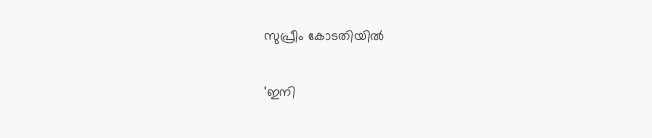സുപ്രീം കോടതിയിൽ

'ഇനി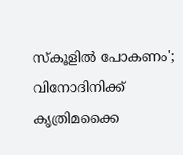സ്‌കൂളില്‍ പോകണം'; വിനോദിനിക്ക് കൃത്രിമക്കൈ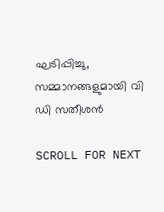ഘടിപ്പിച്ചു, സമ്മാനങ്ങളുമായി വി ഡി സതീശന്‍

SCROLL FOR NEXT